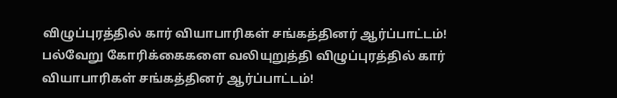விழுப்புரத்தில் கார் வியாபாரிகள் சங்கத்தினர் ஆர்ப்பாட்டம்!
பல்வேறு கோரிக்கைகளை வலியுறுத்தி விழுப்புரத்தில் கார் வியாபாரிகள் சங்கத்தினர் ஆர்ப்பாட்டம்!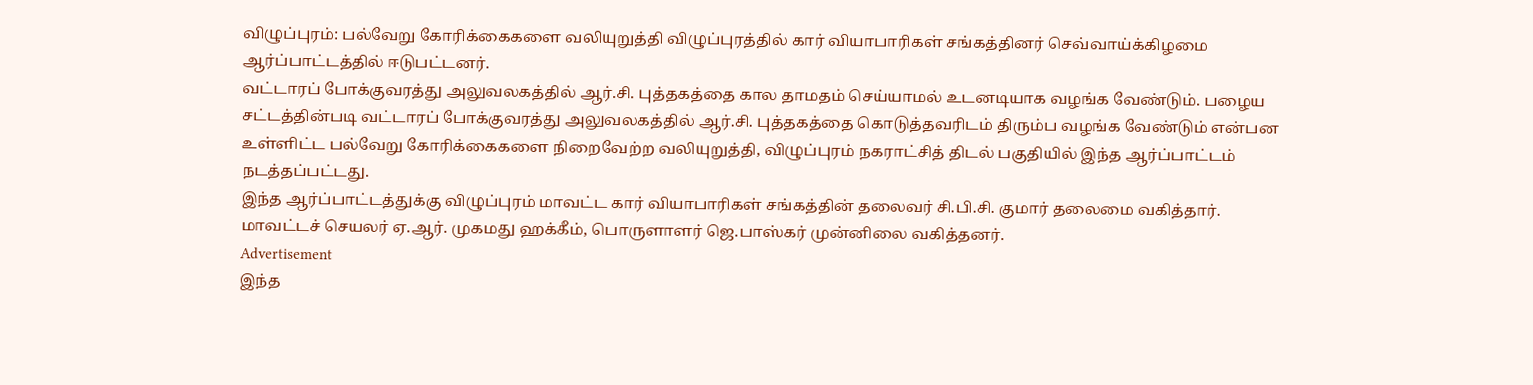விழுப்புரம்: பல்வேறு கோரிக்கைகளை வலியுறுத்தி விழுப்புரத்தில் கார் வியாபாரிகள் சங்கத்தினர் செவ்வாய்க்கிழமை ஆர்ப்பாட்டத்தில் ஈடுபட்டனர்.
வட்டாரப் போக்குவரத்து அலுவலகத்தில் ஆர்.சி. புத்தகத்தை கால தாமதம் செய்யாமல் உடனடியாக வழங்க வேண்டும். பழைய சட்டத்தின்படி வட்டாரப் போக்குவரத்து அலுவலகத்தில் ஆர்.சி. புத்தகத்தை கொடுத்தவரிடம் திரும்ப வழங்க வேண்டும் என்பன உள்ளிட்ட பல்வேறு கோரிக்கைகளை நிறைவேற்ற வலியுறுத்தி, விழுப்புரம் நகராட்சித் திடல் பகுதியில் இந்த ஆர்ப்பாட்டம் நடத்தப்பட்டது.
இந்த ஆர்ப்பாட்டத்துக்கு விழுப்புரம் மாவட்ட கார் வியாபாரிகள் சங்கத்தின் தலைவர் சி.பி.சி. குமார் தலைமை வகித்தார். மாவட்டச் செயலர் ஏ.ஆர். முகமது ஹக்கீம், பொருளாளர் ஜெ.பாஸ்கர் முன்னிலை வகித்தனர்.
Advertisement
இந்த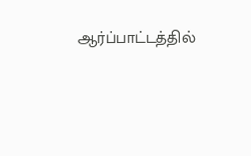ஆர்ப்பாட்டத்தில்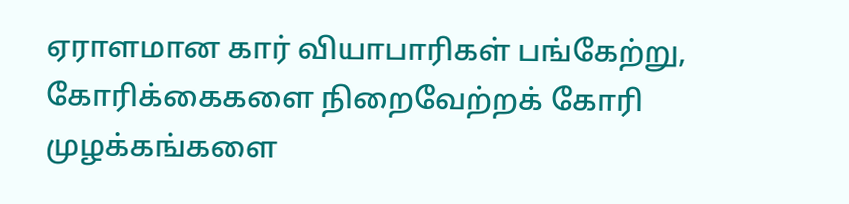ஏராளமான கார் வியாபாரிகள் பங்கேற்று, கோரிக்கைகளை நிறைவேற்றக் கோரி முழக்கங்களை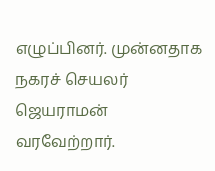எழுப்பினர். முன்னதாக நகரச் செயலர் ஜெயராமன் வரவேற்றார்.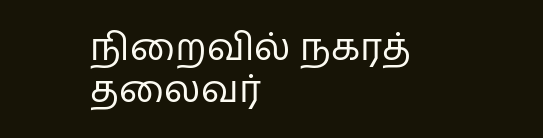நிறைவில் நகரத் தலைவர்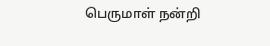பெருமாள் நன்றி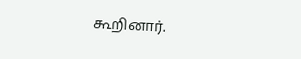கூறினார்.